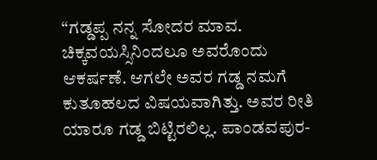“ಗಡ್ಡಪ್ಪ ನನ್ನ ಸೋದರ ಮಾವ. ಚಿಕ್ಕವಯಸ್ಸಿನಿಂದಲೂ ಅವರೊಂದು ಆಕರ್ಷಣೆ. ಆಗಲೇ ಅವರ ಗಡ್ಡ ನಮಗೆ ಕುತೂಹಲದ ವಿಷಯವಾಗಿತ್ತು. ಅವರ ರೀತಿ ಯಾರೂ ಗಡ್ಡ ಬಿಟ್ಟಿರಲಿಲ್ಲ. ಪಾಂಡವಪುರ-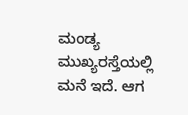ಮಂಡ್ಯ ಮುಖ್ಯರಸ್ತೆಯಲ್ಲಿ ಮನೆ ಇದೆ. ಆಗ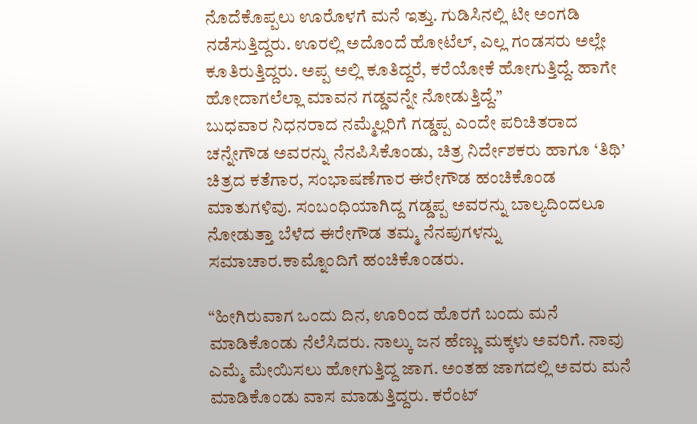ನೊದೆಕೊಪ್ಪಲು ಊರೊಳಗೆ ಮನೆ ಇತ್ತು. ಗುಡಿಸಿನಲ್ಲಿ ಟೀ ಅಂಗಡಿ ನಡೆಸುತ್ತಿದ್ದರು. ಊರಲ್ಲಿ ಅದೊಂದೆ ಹೋಟೆಲ್, ಎಲ್ಲ ಗಂಡಸರು ಅಲ್ಲೇ ಕೂತಿರುತ್ತಿದ್ದರು. ಅಪ್ಪ ಅಲ್ಲಿ ಕೂತಿದ್ದರೆ, ಕರೆಯೋಕೆ ಹೋಗುತ್ತಿದ್ದೆ. ಹಾಗೇ ಹೋದಾಗಲೆಲ್ಲಾ ಮಾವನ ಗಡ್ಡವನ್ನೇ ನೋಡುತ್ತಿದ್ದೆ.”
ಬುಧವಾರ ನಿಧನರಾದ ನಮ್ಮೆಲ್ಲರಿಗೆ ಗಡ್ಡಪ್ಪ ಎಂದೇ ಪರಿಚಿತರಾದ ಚನ್ನೇಗೌಡ ಅವರನ್ನು ನೆನಪಿಸಿಕೊಂಡು, ಚಿತ್ರ ನಿರ್ದೇಶಕರು ಹಾಗೂ ‘ತಿಥಿ’ ಚಿತ್ರದ ಕತೆಗಾರ, ಸಂಭಾಷಣೆಗಾರ ಈರೇಗೌಡ ಹಂಚಿಕೊಂಡ ಮಾತುಗಳಿವು. ಸಂಬಂಧಿಯಾಗಿದ್ದ ಗಡ್ಡಪ್ಪ ಅವರನ್ನು ಬಾಲ್ಯದಿಂದಲೂ ನೋಡುತ್ತಾ ಬೆಳೆದ ಈರೇಗೌಡ ತಮ್ಮ ನೆನಪುಗಳನ್ನು ಸಮಾಚಾರ.ಕಾಮ್ನೊಂದಿಗೆ ಹಂಚಿಕೊಂಡರು.

“ಹೀಗಿರುವಾಗ ಒಂದು ದಿನ, ಊರಿಂದ ಹೊರಗೆ ಬಂದು ಮನೆ ಮಾಡಿಕೊಂಡು ನೆಲೆಸಿದರು. ನಾಲ್ಕು ಜನ ಹೆಣ್ಣು ಮಕ್ಕಳು ಅವರಿಗೆ. ನಾವು ಎಮ್ಮೆ ಮೇಯಿಸಲು ಹೋಗುತ್ತಿದ್ದ ಜಾಗ. ಅಂತಹ ಜಾಗದಲ್ಲಿ ಅವರು ಮನೆ ಮಾಡಿಕೊಂಡು ವಾಸ ಮಾಡುತ್ತಿದ್ದರು. ಕರೆಂಟ್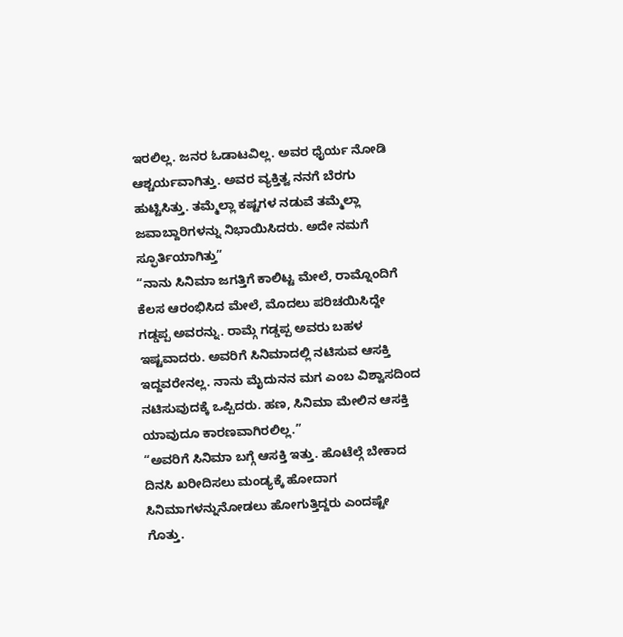ಇರಲಿಲ್ಲ. ಜನರ ಓಡಾಟವಿಲ್ಲ. ಅವರ ಧೈರ್ಯ ನೋಡಿ ಆಶ್ಚರ್ಯವಾಗಿತ್ತು. ಅವರ ವ್ಯಕ್ತಿತ್ವ ನನಗೆ ಬೆರಗು ಹುಟ್ಟಿಸಿತ್ತು. ತಮ್ಮೆಲ್ಲಾ ಕಷ್ಟಗಳ ನಡುವೆ ತಮ್ಮೆಲ್ಲಾ ಜವಾಬ್ದಾರಿಗಳನ್ನು ನಿಭಾಯಿಸಿದರು. ಅದೇ ನಮಗೆ ಸ್ಫೂರ್ತಿಯಾಗಿತ್ತು”
“ನಾನು ಸಿನಿಮಾ ಜಗತ್ತಿಗೆ ಕಾಲಿಟ್ಟ ಮೇಲೆ, ರಾಮ್ನೊಂದಿಗೆ ಕೆಲಸ ಆರಂಭಿಸಿದ ಮೇಲೆ, ಮೊದಲು ಪರಿಚಯಿಸಿದ್ದೇ ಗಡ್ಡಪ್ಪ ಅವರನ್ನು. ರಾಮ್ಗೆ ಗಡ್ಡಪ್ಪ ಅವರು ಬಹಳ ಇಷ್ಟವಾದರು. ಅವರಿಗೆ ಸಿನಿಮಾದಲ್ಲಿ ನಟಿಸುವ ಆಸಕ್ತಿ ಇದ್ದವರೇನಲ್ಲ. ನಾನು ಮೈದುನನ ಮಗ ಎಂಬ ವಿಶ್ವಾಸದಿಂದ ನಟಿಸುವುದಕ್ಕೆ ಒಪ್ಪಿದರು. ಹಣ, ಸಿನಿಮಾ ಮೇಲಿನ ಆಸಕ್ತಿ ಯಾವುದೂ ಕಾರಣವಾಗಿರಲಿಲ್ಲ.”
“ಅವರಿಗೆ ಸಿನಿಮಾ ಬಗ್ಗೆ ಆಸಕ್ತಿ ಇತ್ತು. ಹೊಟೆಲ್ಗೆ ಬೇಕಾದ ದಿನಸಿ ಖರೀದಿಸಲು ಮಂಡ್ಯಕ್ಕೆ ಹೋದಾಗ ಸಿನಿಮಾಗಳನ್ನುನೋಡಲು ಹೋಗುತ್ತಿದ್ದರು ಎಂದಷ್ಟೇ ಗೊತ್ತು.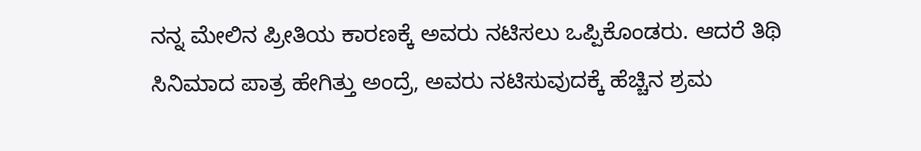ನನ್ನ ಮೇಲಿನ ಪ್ರೀತಿಯ ಕಾರಣಕ್ಕೆ ಅವರು ನಟಿಸಲು ಒಪ್ಪಿಕೊಂಡರು. ಆದರೆ ತಿಥಿ ಸಿನಿಮಾದ ಪಾತ್ರ ಹೇಗಿತ್ತು ಅಂದ್ರೆ, ಅವರು ನಟಿಸುವುದಕ್ಕೆ ಹೆಚ್ಚಿನ ಶ್ರಮ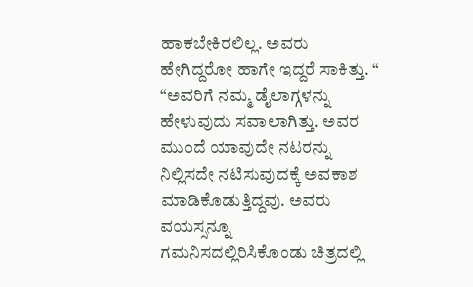ಹಾಕಬೇಕಿರಲಿಲ್ಲ. ಅವರು ಹೇಗಿದ್ದರೋ ಹಾಗೇ ಇದ್ದರೆ ಸಾಕಿತ್ತು. “
“ಅವರಿಗೆ ನಮ್ಮ ಡೈಲಾಗ್ಗಳನ್ನು ಹೇಳುವುದು ಸವಾಲಾಗಿತ್ತು. ಅವರ ಮುಂದೆ ಯಾವುದೇ ನಟರನ್ನು ನಿಲ್ಲಿಸದೇ ನಟಿಸುವುದಕ್ಕೆ ಅವಕಾಶ ಮಾಡಿಕೊಡುತ್ತಿದ್ದವು. ಅವರು ವಯಸ್ಸನ್ನೂ ಗಮನಿಸದಲ್ಲಿರಿಸಿಕೊಂಡು ಚಿತ್ರದಲ್ಲಿ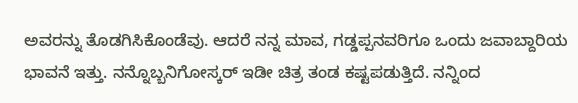ಅವರನ್ನು ತೊಡಗಿಸಿಕೊಂಡೆವು. ಆದರೆ ನನ್ನ ಮಾವ, ಗಡ್ಡಪ್ಪನವರಿಗೂ ಒಂದು ಜವಾಬ್ದಾರಿಯ ಭಾವನೆ ಇತ್ತು. ನನ್ನೊಬ್ಬನಿಗೋಸ್ಕರ್ ಇಡೀ ಚಿತ್ರ ತಂಡ ಕಷ್ಟಪಡುತ್ತಿದೆ. ನನ್ನಿಂದ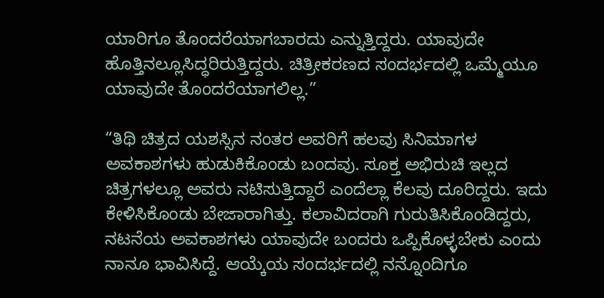ಯಾರಿಗೂ ತೊಂದರೆಯಾಗಬಾರದು ಎನ್ನುತ್ತಿದ್ದರು. ಯಾವುದೇ ಹೊತ್ತಿನಲ್ಲೂಸಿದ್ಧರಿರುತ್ತಿದ್ದರು. ಚಿತ್ರೀಕರಣದ ಸಂದರ್ಭದಲ್ಲಿ ಒಮ್ಮೆಯೂ ಯಾವುದೇ ತೊಂದರೆಯಾಗಲಿಲ್ಲ.”

“ತಿಥಿ ಚಿತ್ರದ ಯಶಸ್ಸಿನ ನಂತರ ಅವರಿಗೆ ಹಲವು ಸಿನಿಮಾಗಳ ಅವಕಾಶಗಳು ಹುಡುಕಿಕೊಂಡು ಬಂದವು. ಸೂಕ್ತ ಅಭಿರುಚಿ ಇಲ್ಲದ ಚಿತ್ರಗಳಲ್ಲೂ ಅವರು ನಟಿಸುತ್ತಿದ್ದಾರೆ ಎಂದೆಲ್ಲಾ ಕೆಲವು ದೂರಿದ್ದರು. ಇದು ಕೇಳಿಸಿಕೊಂಡು ಬೇಜಾರಾಗಿತ್ತು. ಕಲಾವಿದರಾಗಿ ಗುರುತಿಸಿಕೊಂಡಿದ್ದರು, ನಟನೆಯ ಅವಕಾಶಗಳು ಯಾವುದೇ ಬಂದರು ಒಪ್ಪಿಕೊಳ್ಳಬೇಕು ಎಂದು ನಾನೂ ಭಾವಿಸಿದ್ದೆ. ಆಯ್ಕೆಯ ಸಂದರ್ಭದಲ್ಲಿ ನನ್ನೊಂದಿಗೂ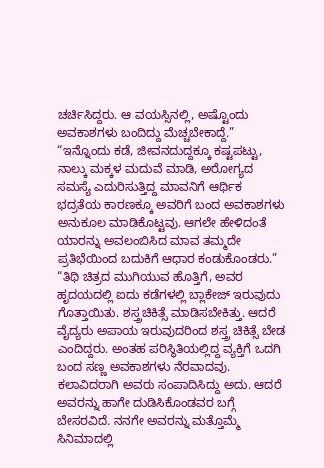ಚರ್ಚಿಸಿದ್ದರು. ಆ ವಯಸ್ಸಿನಲ್ಲಿ, ಅಷ್ಟೊಂದು ಅವಕಾಶಗಳು ಬಂದಿದ್ದು ಮೆಚ್ಚಬೇಕಾದ್ದೆ.”
“ಇನ್ನೊಂದು ಕಡೆ, ಜೀವನದುದ್ದಕ್ಕೂ ಕಷ್ಟಪಟ್ಟು, ನಾಲ್ಕು ಮಕ್ಕಳ ಮದುವೆ ಮಾಡಿ, ಅರೋಗ್ಯದ ಸಮಸ್ಯೆ ಎದುರಿಸುತ್ತಿದ್ದ ಮಾವನಿಗೆ ಆರ್ಥಿಕ ಭದ್ರತೆಯ ಕಾರಣಕ್ಕೂ ಅವರಿಗೆ ಬಂದ ಅವಕಾಶಗಳು ಅನುಕೂಲ ಮಾಡಿಕೊಟ್ಟವು. ಆಗಲೇ ಹೇಳಿದಂತೆ ಯಾರನ್ನು ಅವಲಂಬಿಸಿದ ಮಾವ ತಮ್ಮದೇ ಪ್ರತಿಭೆಯಿಂದ ಬದುಕಿಗೆ ಆಧಾರ ಕಂಡುಕೊಂಡರು.”
“ತಿಥಿ ಚಿತ್ರದ ಮುಗಿಯುವ ಹೊತ್ತಿಗೆ, ಅವರ ಹೃದಯದಲ್ಲಿ ಐದು ಕಡೆಗಳಲ್ಲಿ ಬ್ಲಾಕೇಜ್ ಇರುವುದು ಗೊತ್ತಾಯಿತು. ಶಸ್ತ್ರಚಿಕಿತ್ಸೆ ಮಾಡಿಸಬೇಕಿತ್ತು. ಆದರೆ ವೈದ್ಯರು ಅಪಾಯ ಇರುವುದರಿಂದ ಶಸ್ತ್ರ ಚಿಕಿತ್ಸೆ ಬೇಡ ಎಂದಿದ್ದರು. ಅಂತಹ ಪರಿಸ್ಥಿತಿಯಲ್ಲಿದ್ದ ವ್ಯಕ್ತಿಗೆ ಒದಗಿ ಬಂದ ಸಣ್ಣ ಅವಕಾಶಗಳು ನೆರವಾದವು. ಕಲಾವಿದರಾಗಿ ಅವರು ಸಂಪಾದಿಸಿದ್ದು ಅದು. ಆದರೆ ಅವರನ್ನು ಹಾಗೇ ದುಡಿಸಿಕೊಂಡವರ ಬಗ್ಗೆ ಬೇಸರವಿದೆ. ನನಗೇ ಅವರನ್ನು ಮತ್ತೊಮ್ಮೆ ಸಿನಿಮಾದಲ್ಲಿ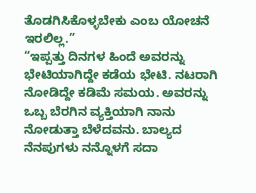ತೊಡಗಿಸಿಕೊಳ್ಳಬೇಕು ಎಂಬ ಯೋಚನೆ ಇರಲಿಲ್ಲ.”
“ಇಪ್ಪತ್ತು ದಿನಗಳ ಹಿಂದೆ ಅವರನ್ನು ಭೇಟಿಯಾಗಿದ್ದೇ ಕಡೆಯ ಭೇಟಿ. ನಟರಾಗಿ ನೋಡಿದ್ದೇ ಕಡಿಮೆ ಸಮಯ. ಅವರನ್ನು ಒಬ್ಬ ಬೆರಗಿನ ವ್ಯಕ್ತಿಯಾಗಿ ನಾನು ನೋಡುತ್ತಾ ಬೆಳೆದವನು. ಬಾಲ್ಯದ ನೆನಪುಗಳು ನನ್ನೊಳಗೆ ಸದಾ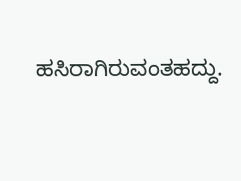ಹಸಿರಾಗಿರುವಂತಹದ್ದು.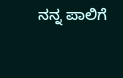ನನ್ನ ಪಾಲಿಗೆ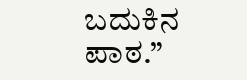ಬದುಕಿನ ಪಾಠ.”